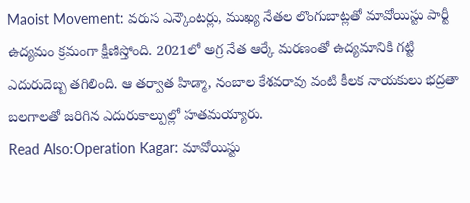Maoist Movement: వరుస ఎన్కౌంటర్లు, ముఖ్య నేతల లొంగుబాట్లతో మావోయిస్టు పార్టీ ఉద్యమం క్రమంగా క్షీణిస్తోంది. 2021లో అగ్ర నేత ఆర్కే మరణంతో ఉద్యమానికి గట్టి ఎదురుదెబ్బ తగిలింది. ఆ తర్వాత హిడ్మా, నంబాల కేశవరావు వంటి కీలక నాయకులు భద్రతా బలగాలతో జరిగిన ఎదురుకాల్పుల్లో హతమయ్యారు.
Read Also:Operation Kagar: మావోయిస్టు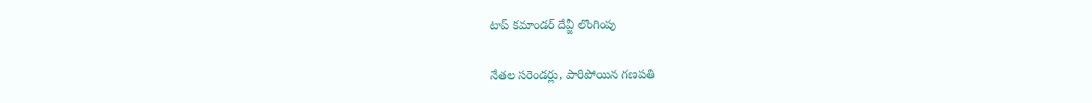టాప్ కమాండర్ దేవ్జీ లొంగింపు

నేతల సరెండర్లు, పారిపోయిన గణపతి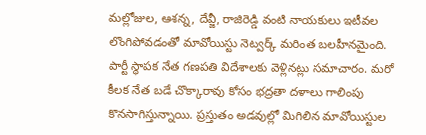మల్లోజుల, ఆశన్న, దేవ్జీ, రాజిరెడ్డి వంటి నాయకులు ఇటీవల లొంగిపోవడంతో మావోయిస్టు నెట్వర్క్ మరింత బలహీనమైంది. పార్టీ స్థాపక నేత గణపతి విదేశాలకు వెళ్లినట్లు సమాచారం. మరో కీలక నేత బడే చొక్కారావు కోసం భద్రతా దళాలు గాలింపు కొనసాగిస్తున్నాయి. ప్రస్తుతం అడవుల్లో మిగిలిన మావోయిస్టుల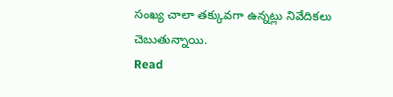సంఖ్య చాలా తక్కువగా ఉన్నట్లు నివేదికలు చెబుతున్నాయి.
Read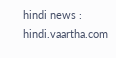hindi news : hindi.vaartha.com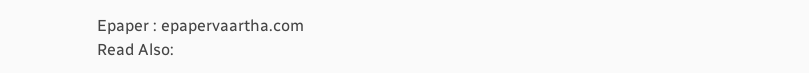Epaper : epapervaartha.com
Read Also: